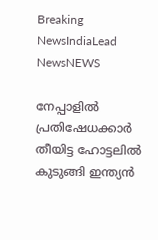Breaking NewsIndiaLead NewsNEWS

നേപ്പാളില്‍ പ്രതിഷേധക്കാര്‍ തീയിട്ട ഹോട്ടലില്‍ കുടുങ്ങി ഇന്ത്യന്‍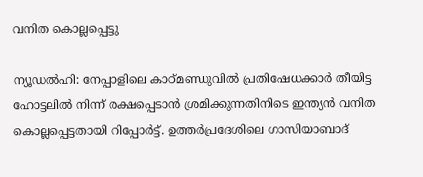വനിത കൊല്ലപ്പെട്ടു

ന്യൂഡല്‍ഹി: നേപ്പാളിലെ കാഠ്മണ്ഡുവില്‍ പ്രതിഷേധക്കാര്‍ തീയിട്ട ഹോട്ടലില്‍ നിന്ന് രക്ഷപ്പെടാന്‍ ശ്രമിക്കുന്നതിനിടെ ഇന്ത്യന്‍ വനിത കൊല്ലപ്പെട്ടതായി റിപ്പോര്‍ട്ട്. ഉത്തര്‍പ്രദേശിലെ ഗാസിയാബാദ്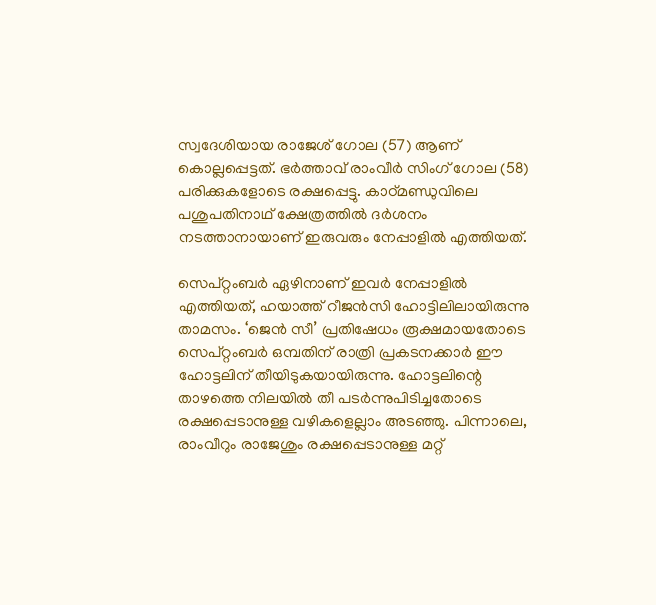സ്വദേശിയായ രാജേശ് ഗോല (57) ആണ് കൊല്ലപ്പെട്ടത്. ഭര്‍ത്താവ് രാംവീര്‍ സിംഗ് ഗോല (58) പരിക്കുകളോടെ രക്ഷപ്പെട്ടു. കാഠ്മണ്ഡുവിലെ പശുപതിനാഥ് ക്ഷേത്രത്തില്‍ ദര്‍ശനം നടത്താനായാണ് ഇരുവരും നേപ്പാളില്‍ എത്തിയത്.

സെപ്റ്റംബര്‍ ഏഴിനാണ് ഇവര്‍ നേപ്പാളില്‍ എത്തിയത്, ഹയാത്ത് റീജന്‍സി ഹോട്ടിലിലായിരുന്നു താമസം. ‘ജെന്‍ സീ’ പ്രതിഷേധം രൂക്ഷമായതോടെ സെപ്റ്റംബര്‍ ഒമ്പതിന് രാത്രി പ്രകടനക്കാര്‍ ഈ ഹോട്ടലിന് തീയിടുകയായിരുന്നു. ഹോട്ടലിന്റെ താഴത്തെ നിലയില്‍ തീ പടര്‍ന്നുപിടിച്ചതോടെ രക്ഷപ്പെടാനുള്ള വഴികളെല്ലാം അടഞ്ഞു. പിന്നാലെ, രാംവീറും രാജേശും രക്ഷപ്പെടാനുള്ള മറ്റ്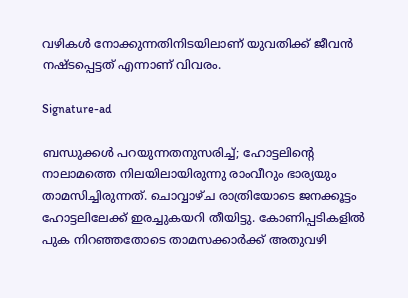വഴികള്‍ നോക്കുന്നതിനിടയിലാണ് യുവതിക്ക് ജീവന്‍ നഷ്ടപ്പെട്ടത് എന്നാണ് വിവരം.

Signature-ad

ബന്ധുക്കള്‍ പറയുന്നതനുസരിച്ച്; ഹോട്ടലിന്റെ നാലാമത്തെ നിലയിലായിരുന്നു രാംവീറും ഭാര്യയും താമസിച്ചിരുന്നത്. ചൊവ്വാഴ്ച രാത്രിയോടെ ജനക്കൂട്ടം ഹോട്ടലിലേക്ക് ഇരച്ചുകയറി തീയിട്ടു. കോണിപ്പടികളില്‍ പുക നിറഞ്ഞതോടെ താമസക്കാര്‍ക്ക് അതുവഴി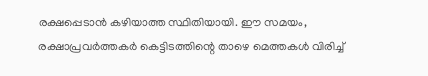രക്ഷപ്പെടാന്‍ കഴിയാത്ത സ്ഥിതിയായി. ഈ സമയം, രക്ഷാപ്രവര്‍ത്തകര്‍ കെട്ടിടത്തിന്റെ താഴെ മെത്തകള്‍ വിരിച്ച്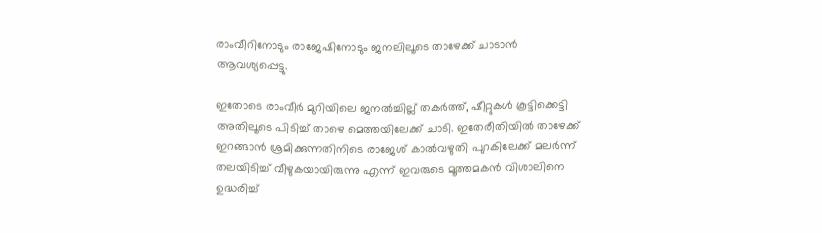രാംവീറിനോടും രാജേഷിനോടും ജനലിലൂടെ താഴേക്ക് ചാടാന്‍ ആവശ്യപ്പെട്ടു.

ഇതോടെ രാംവീര്‍ മുറിയിലെ ജനല്‍ച്ചില്ല് തകര്‍ത്ത്, ഷീറ്റുകള്‍ കൂട്ടിക്കെട്ടി അതിലൂടെ പിടിച്ച് താഴെ മെത്തയിലേക്ക് ചാടി. ഇതേരീതിയില്‍ താഴേക്ക് ഇറങ്ങാന്‍ ശ്രമിക്കുന്നതിനിടെ രാജേശ് കാല്‍വഴുതി പുറകിലേക്ക് മലര്‍ന്ന് തലയിടിച്ച് വീഴുകയായിരുന്നു എന്ന് ഇവരുടെ മൂത്തമകന്‍ വിശാലിനെ ഉദ്ധരിച്ച്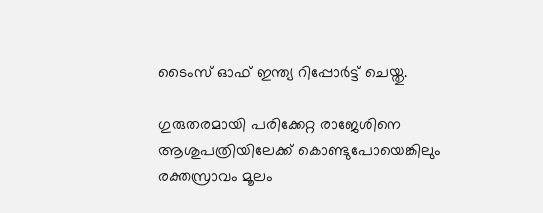ടൈംസ് ഓഫ് ഇന്ത്യ റിപ്പോര്‍ട്ട് ചെയ്തു.

ഗുരുതരമായി പരിക്കേറ്റ രാജേശിനെ ആശുപത്രിയിലേക്ക് കൊണ്ടുപോയെങ്കിലും രക്തസ്രാവം മൂലം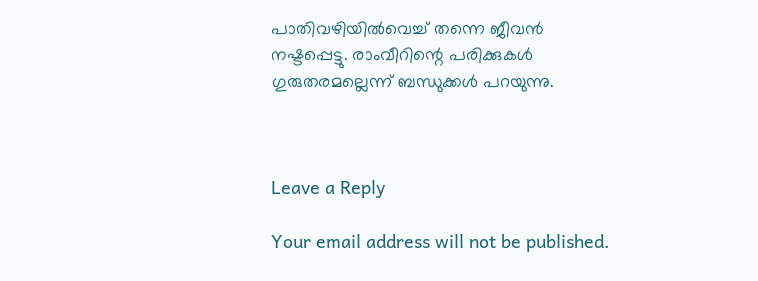പാതിവഴിയില്‍വെച്ച് തന്നെ ജീവന്‍ നഷ്ടപ്പെട്ടു. രാംവീറിന്റെ പരിക്കുകള്‍ ഗുരുതരമല്ലെന്ന് ബന്ധുക്കള്‍ പറയുന്നു.



Leave a Reply

Your email address will not be published.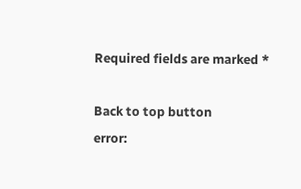Required fields are marked *

Back to top button
error: